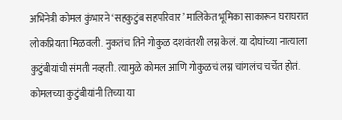अभिनेत्री कोमल कुंभारने ‘सहकुटुंब सहपरिवार’ मालिकेत भूमिका साकारून घराघरात लोकप्रियता मिळवली. नुकतंच तिने गोकुळ दशवंतशी लग्न केलं. या दोघांच्या नात्याला कुटुंबीयांची संमती नव्हती. त्यामुळे कोमल आणि गोकुळचं लग्न चांगलंच चर्चेत होतं. कोमलच्या कुटुंबीयांनी तिच्या या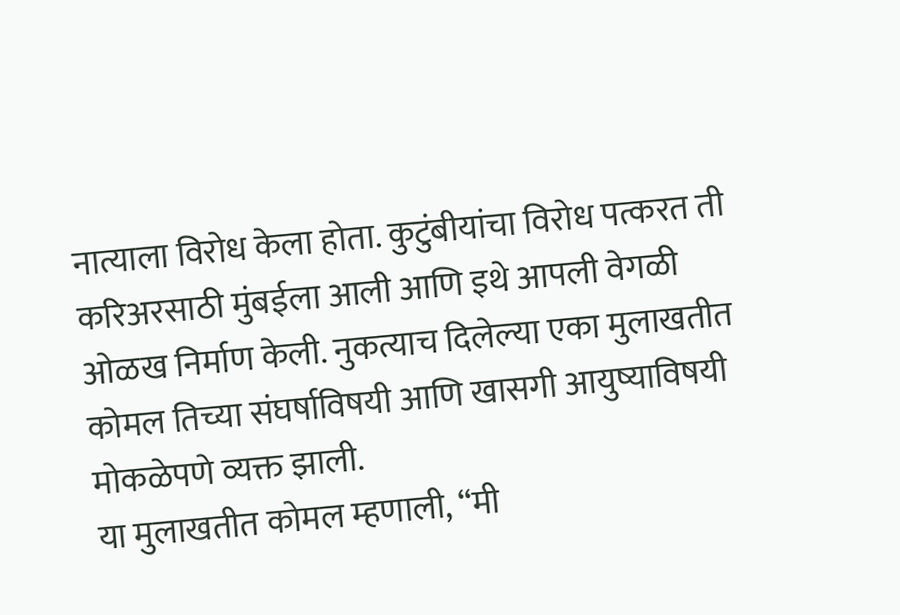नात्याला विरोध केला होता. कुटुंबीयांचा विरोध पत्करत ती करिअरसाठी मुंबईला आली आणि इथे आपली वेगळी ओळख निर्माण केली. नुकत्याच दिलेल्या एका मुलाखतीत कोमल तिच्या संघर्षाविषयी आणि खासगी आयुष्याविषयी मोकळेपणे व्यक्त झाली.
या मुलाखतीत कोमल म्हणाली, “मी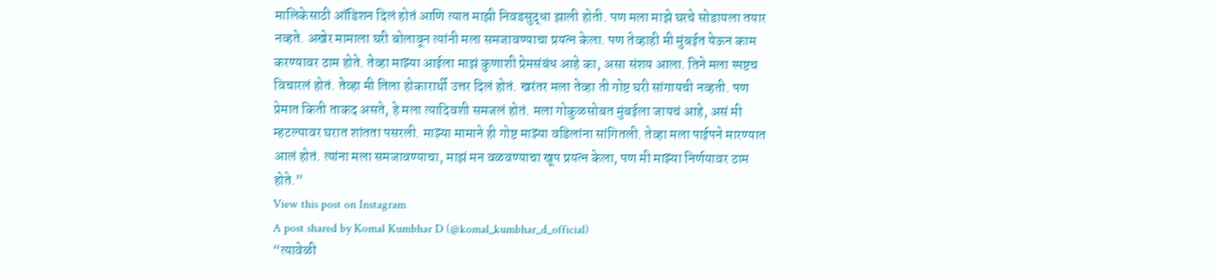मालिकेसाठी ऑडिशन दिलं होतं आणि त्यात माझी निवडसुद्धा झाली होती. पण मला माझे घरचे सोडायला तयार नव्हते. अखेर मामाला घरी बोलावून त्यांनी मला समजावण्याचा प्रयत्न केला. पण तेव्हाही मी मुंबईत येऊन काम करण्यावर ठाम होते. तेव्हा माझ्या आईला माझं कुणाशी प्रेमसंबंध आहे का, असा संशय आला. तिने मला स्पष्टच विचारलं होतं. तेव्हा मी तिला होकारार्थी उत्तर दिलं होतं. खरंतर मला तेव्हा ती गोष्ट घरी सांगायची नव्हती. पण प्रेमात किती ताकद असते, हे मला त्यादिवशी समजलं होतं. मला गोकुळसोबत मुंबईला जायचं आहे, असं मी म्हटल्यावर घरात शांतता पसरली. माझ्या मामाने ही गोष्ट माझ्या वडिलांना सांगितली. तेव्हा मला पाईपने मारण्यात आलं होतं. त्यांना मला समजावण्याचा, माझं मन वळवण्याचा खूप प्रयत्न केला, पण मी माझ्या निर्णयावर ठाम होते.”
View this post on Instagram
A post shared by Komal Kumbhar D (@komal_kumbhar_d_official)
“त्यावेळी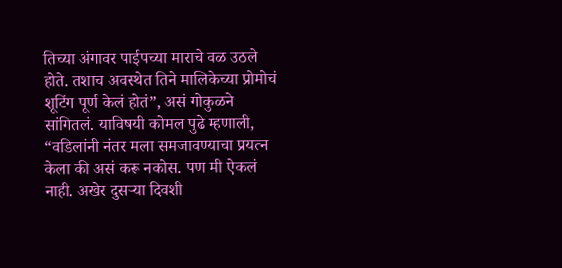तिच्या अंगावर पाईपच्या माराचे वळ उठले होते. तशाच अवस्थेत तिने मालिकेच्या प्रोमोचं शूटिंग पूर्ण केलं होतं”, असं गोकुळने सांगितलं. याविषयी कोमल पुढे म्हणाली, “वडिलांनी नंतर मला समजावण्याचा प्रयत्न केला की असं करू नकोस. पण मी ऐकलं नाही. अखेर दुसऱ्या दिवशी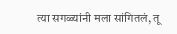त्या सगळ्यांनी मला सांगितलं, तू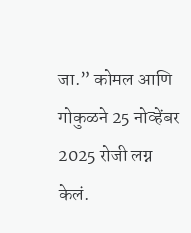जा.” कोमल आणि गोकुळने 25 नोव्हेंबर 2025 रोजी लग्न केलं.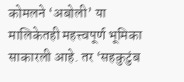कोमलने ‘अबोली’ या मालिकेतही महत्त्वपूर्ण भूमिका साकारली आहे. तर ‘सहकुटुंब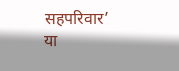सहपरिवार’ या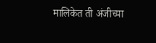मालिकेत ती अंजीच्या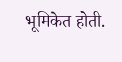भूमिकेत होती.